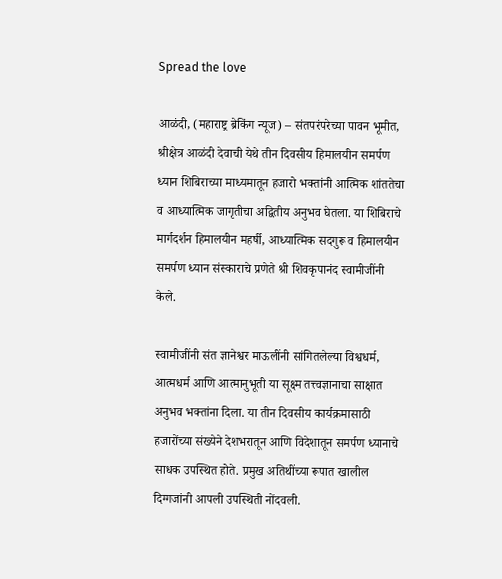Spread the love

आळंदी, (महाराष्ट्र ब्रेकिंग न्यूज) – संतपरंपरेच्या पावन भूमीत, श्रीक्षेत्र आळंदी देवाची येथे तीन दिवसीय हिमालयीन समर्पण ध्यान शिबिराच्या माध्यमातून हजारो भक्तांनी आत्मिक शांततेचा व आध्यात्मिक जागृतीचा अद्वितीय अनुभव घेतला. या शिबिराचे मार्गदर्शन हिमालयीन महर्षी, आध्यात्मिक सदगुरू व हिमालयीन समर्पण ध्यान संस्काराचे प्रणेते श्री शिवकृपानंद स्वामीजींनी केले.

स्वामीजींनी संत ज्ञानेश्वर माऊलींनी सांगितलेल्या विश्वधर्म, आत्मधर्म आणि आत्मानुभूती या सूक्ष्म तत्त्वज्ञानाचा साक्षात अनुभव भक्तांना दिला. या तीन दिवसीय कार्यक्रमासाठी हजारोंच्या संख्येने देशभरातून आणि विदेशातून समर्पण ध्यानाचे साधक उपस्थित होते. प्रमुख अतिथींच्या रूपात खालील दिग्गजांनी आपली उपस्थिती नोंदवली.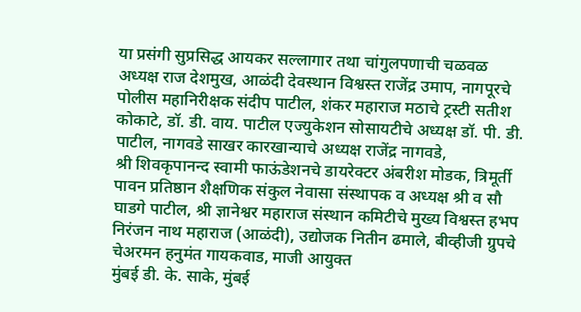या प्रसंगी सुप्रसिद्ध आयकर सल्लागार तथा चांगुलपणाची चळवळ अध्यक्ष राज देशमुख, आळंदी देवस्थान विश्वस्त राजेंद्र उमाप, नागपूरचे पोलीस महानिरीक्षक संदीप पाटील, शंकर महाराज मठाचे ट्रस्टी सतीश कोकाटे, डॉ. डी. वाय. पाटील एज्युकेशन सोसायटीचे अध्यक्ष डॉ. पी. डी. पाटील, नागवडे साखर कारखान्याचे अध्यक्ष राजेंद्र नागवडे,
श्री शिवकृपानन्द स्वामी फाऊंडेशनचे डायरेक्टर अंबरीश मोडक, त्रिमूर्ती पावन प्रतिष्ठान शैक्षणिक संकुल नेवासा संस्थापक व अध्यक्ष श्री व सौ घाडगे पाटील, श्री ज्ञानेश्वर महाराज संस्थान कमिटीचे मुख्य विश्वस्त हभप निरंजन नाथ महाराज (आळंदी), उद्योजक नितीन ढमाले, बीव्हीजी ग्रुपचे चेअरमन हनुमंत गायकवाड, माजी आयुक्त
मुंबई डी. के. साके, मुंबई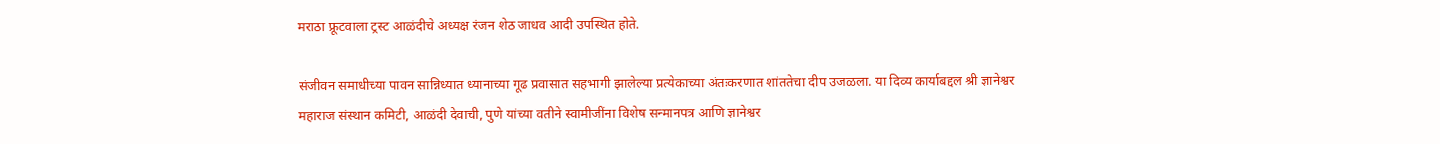मराठा फ्रूटवाला ट्रस्ट आळंदीचे अध्यक्ष रंजन शेठ जाधव आदी उपस्थित होते.

संजीवन समाधीच्या पावन सान्निध्यात ध्यानाच्या गूढ प्रवासात सहभागी झालेल्या प्रत्येकाच्या अंतःकरणात शांततेचा दीप उजळला. या दिव्य कार्याबद्दल श्री ज्ञानेश्वर महाराज संस्थान कमिटी, आळंदी देवाची, पुणे यांच्या वतीने स्वामीजींना विशेष सन्मानपत्र आणि ज्ञानेश्वर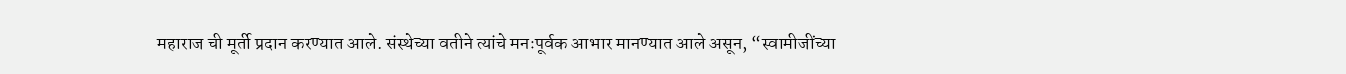महाराज ची मूर्ती प्रदान करण्यात आले. संस्थेच्या वतीने त्यांचे मनःपूर्वक आभार मानण्यात आले असून, “स्वामीजींच्या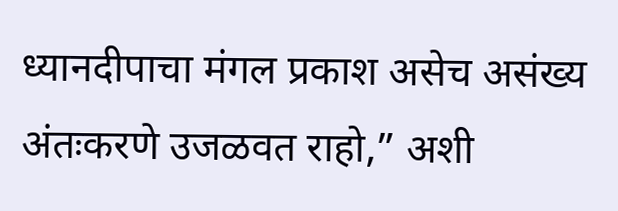ध्यानदीपाचा मंगल प्रकाश असेच असंख्य अंतःकरणे उजळवत राहो,” अशी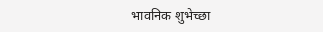भावनिक शुभेच्छा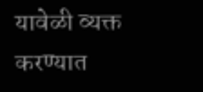यावेळी व्यक्त करण्यात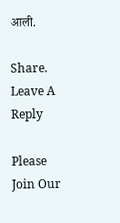आली.

Share.
Leave A Reply

Please Join Our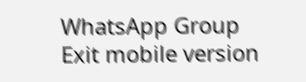WhatsApp Group
Exit mobile version